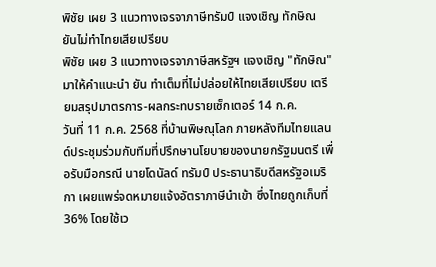พิชัย เผย 3 แนวทางเจรจาภาษีทรัมป์ แจงเชิญ ทักษิณ ยันไม่ทำไทยเสียเปรียบ
พิชัย เผย 3 แนวทางเจรจาภาษีสหรัฐฯ แจงเชิญ "ทักษิณ" มาให้คำแนะนำ ยัน ทำเต็มที่ไม่ปล่อยให้ไทยเสียเปรียบ เตรียมสรุปมาตรการ-ผลกระทบรายเซ็กเตอร์ 14 ก.ค.
วันที่ 11 ก.ค. 2568 ที่บ้านพิษณุโลก ภายหลังทีมไทยแลนด์ประชุมร่วมกับทีมที่ปรึกษานโยบายของนายกรัฐมนตรี เพื่อรับมือกรณี นายโดนัลด์ ทรัมป์ ประธานาธิบดีสหรัฐอเมริกา เผยแพร่จดหมายแจ้งอัตราภาษีนำเข้า ซึ่งไทยถูกเก็บที่ 36% โดยใช้เว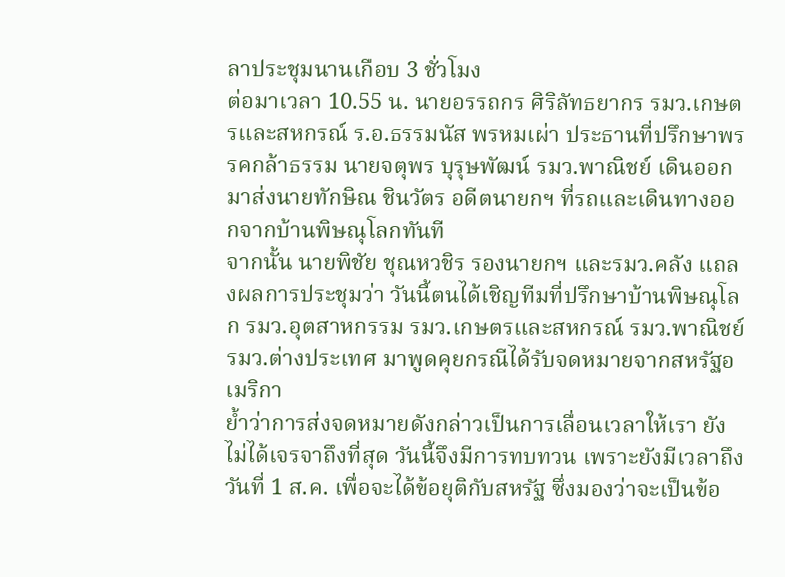ลาประชุมนานเกือบ 3 ชั่วโมง
ต่อมาเวลา 10.55 น. นายอรรถกร ศิริลัทธยากร รมว.เกษตรและสหกรณ์ ร.อ.ธรรมนัส พรหมเผ่า ประธานที่ปรึกษาพรรคกล้าธรรม นายจตุพร บุรุษพัฒน์ รมว.พาณิชย์ เดินออกมาส่งนายทักษิณ ชินวัตร อดีตนายกฯ ที่รถและเดินทางออกจากบ้านพิษณุโลกทันที
จากนั้น นายพิชัย ชุณหวชิร รองนายกฯ และรมว.คลัง แถลงผลการประชุมว่า วันนี้ตนได้เชิญทีมที่ปรึกษาบ้านพิษณุโลก รมว.อุตสาหกรรม รมว.เกษตรและสหกรณ์ รมว.พาณิชย์ รมว.ต่างประเทศ มาพูดคุยกรณีได้รับจดหมายจากสหรัฐอเมริกา
ย้ำว่าการส่งจดหมายดังกล่าวเป็นการเลื่อนเวลาให้เรา ยังไม่ได้เจรจาถึงที่สุด วันนี้จึงมีการทบทวน เพราะยังมีเวลาถึงวันที่ 1 ส.ค. เพื่อจะได้ข้อยุติกับสหรัฐ ซึ่งมองว่าจะเป็นข้อ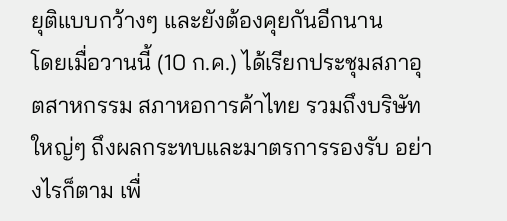ยุติแบบกว้างๆ และยังต้องคุยกันอีกนาน
โดยเมื่อวานนี้ (10 ก.ค.) ได้เรียกประชุมสภาอุตสาหกรรม สภาหอการค้าไทย รวมถึงบริษัทใหญ่ๆ ถึงผลกระทบและมาตรการรองรับ อย่างไรก็ตาม เพื่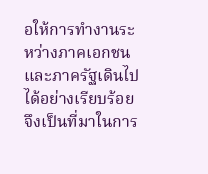อให้การทำงานระหว่างภาคเอกชนและภาครัฐเดินไปได้อย่างเรียบร้อย จึงเป็นที่มาในการ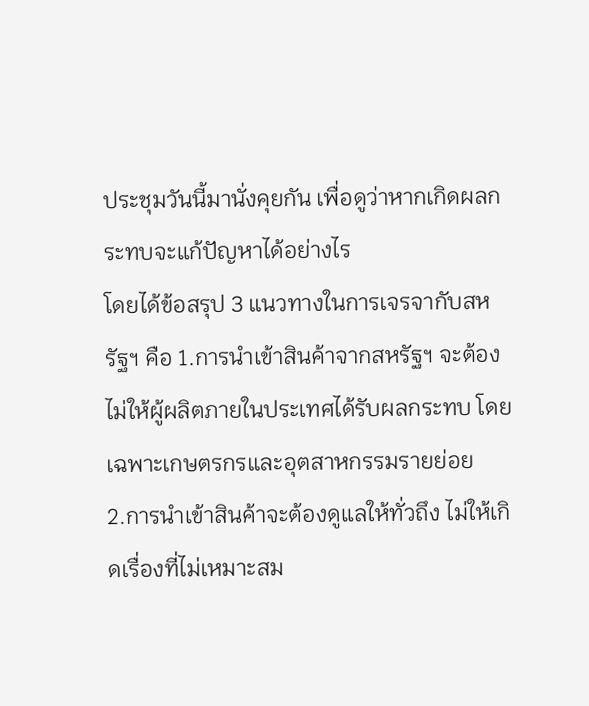ประชุมวันนี้มานั่งคุยกัน เพื่อดูว่าหากเกิดผลกระทบจะแก้ปัญหาได้อย่างไร
โดยได้ข้อสรุป 3 แนวทางในการเจรจากับสหรัฐฯ คือ 1.การนำเข้าสินค้าจากสหรัฐฯ จะต้องไม่ให้ผู้ผลิตภายในประเทศได้รับผลกระทบ โดยเฉพาะเกษตรกรและอุตสาหกรรมรายย่อย
2.การนำเข้าสินค้าจะต้องดูแลให้ทั่วถึง ไม่ให้เกิดเรื่องที่ไม่เหมาะสม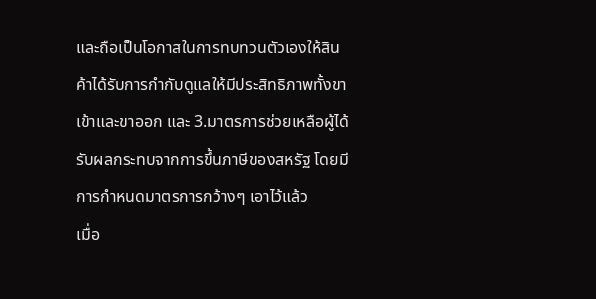และถือเป็นโอกาสในการทบทวนตัวเองให้สินค้าได้รับการกำกับดูแลให้มีประสิทธิภาพทั้งขาเข้าและขาออก และ 3.มาตรการช่วยเหลือผู้ได้รับผลกระทบจากการขึ้นภาษีของสหรัฐ โดยมีการกำหนดมาตรการกว้างๆ เอาไว้แล้ว
เมื่อ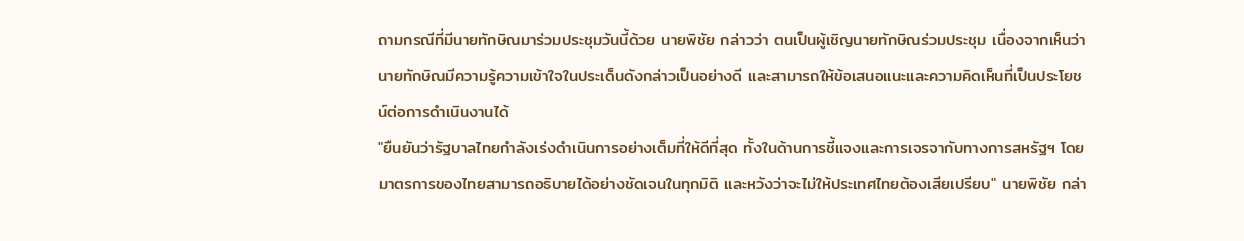ถามกรณีที่มีนายทักษิณมาร่วมประชุมวันนี้ด้วย นายพิชัย กล่าวว่า ตนเป็นผู้เชิญนายทักษิณร่วมประชุม เนื่องจากเห็นว่านายทักษิณมีความรู้ความเข้าใจในประเด็นดังกล่าวเป็นอย่างดี และสามารถให้ข้อเสนอแนะและความคิดเห็นที่เป็นประโยชน์ต่อการดำเนินงานได้
"ยืนยันว่ารัฐบาลไทยกำลังเร่งดำเนินการอย่างเต็มที่ให้ดีที่สุด ทั้งในด้านการชี้แจงและการเจรจากับทางการสหรัฐฯ โดยมาตรการของไทยสามารถอธิบายได้อย่างชัดเจนในทุกมิติ และหวังว่าจะไม่ให้ประเทศไทยต้องเสียเปรียบ" นายพิชัย กล่า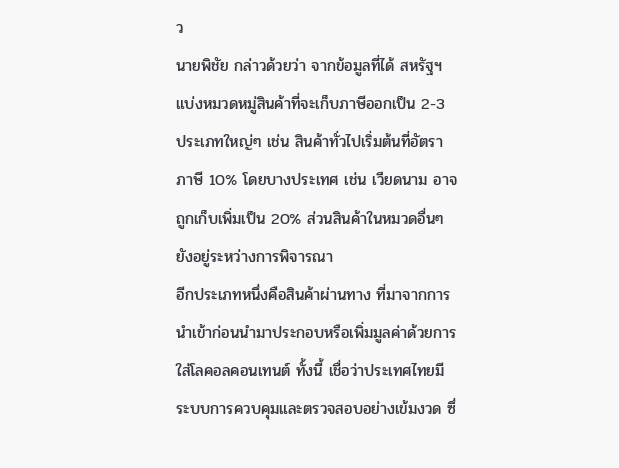ว
นายพิชัย กล่าวด้วยว่า จากข้อมูลที่ได้ สหรัฐฯ แบ่งหมวดหมู่สินค้าที่จะเก็บภาษีออกเป็น 2-3 ประเภทใหญ่ๆ เช่น สินค้าทั่วไปเริ่มต้นที่อัตราภาษี 10% โดยบางประเทศ เช่น เวียดนาม อาจถูกเก็บเพิ่มเป็น 20% ส่วนสินค้าในหมวดอื่นๆ ยังอยู่ระหว่างการพิจารณา
อีกประเภทหนึ่งคือสินค้าผ่านทาง ที่มาจากการนำเข้าก่อนนำมาประกอบหรือเพิ่มมูลค่าด้วยการใส่โลคอลคอนเทนต์ ทั้งนี้ เชื่อว่าประเทศไทยมีระบบการควบคุมและตรวจสอบอย่างเข้มงวด ซึ่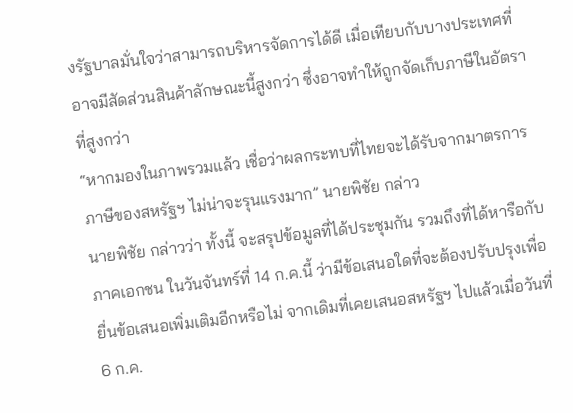งรัฐบาลมั่นใจว่าสามารถบริหารจัดการได้ดี เมื่อเทียบกับบางประเทศที่อาจมีสัดส่วนสินค้าลักษณะนี้สูงกว่า ซึ่งอาจทำให้ถูกจัดเก็บภาษีในอัตราที่สูงกว่า
“หากมองในภาพรวมแล้ว เชื่อว่าผลกระทบที่ไทยจะได้รับจากมาตรการภาษีของสหรัฐฯ ไม่น่าจะรุนแรงมาก” นายพิชัย กล่าว
นายพิชัย กล่าวว่า ทั้งนี้ จะสรุปข้อมูลที่ได้ประชุมกัน รวมถึงที่ได้หารือกับภาคเอกชน ในวันจันทร์ที่ 14 ก.ค.นี้ ว่ามีข้อเสนอใดที่จะต้องปรับปรุงเพื่อยื่นข้อเสนอเพิ่มเติมอีกหรือไม่ จากเดิมที่เคยเสนอสหรัฐฯ ไปแล้วเมื่อวันที่ 6 ก.ค.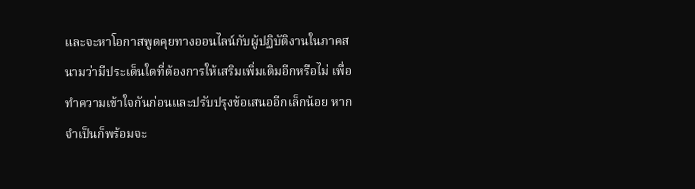และจะหาโอกาสพูดคุยทางออนไลน์กับผู้ปฏิบัติงานในภาคสนามว่ามีประเด็นใดที่ต้องการให้เสริมเพิ่มเติมอีกหรือไม่ เพื่อทำความเข้าใจกันก่อนและปรับปรุงข้อเสนออีกเล็กน้อย หากจำเป็นก็พร้อมจะ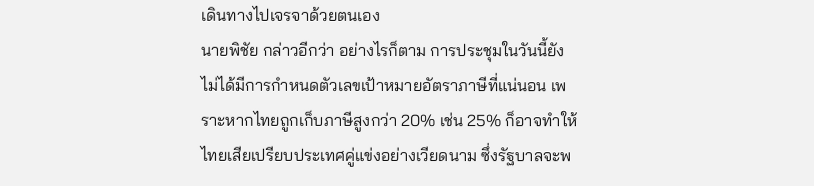เดินทางไปเจรจาด้วยตนเอง
นายพิชัย กล่าวอีกว่า อย่างไรก็ตาม การประชุมในวันนี้ยังไม่ได้มีการกำหนดตัวเลขเป้าหมายอัตราภาษีที่แน่นอน เพราะหากไทยถูกเก็บภาษีสูงกว่า 20% เช่น 25% ก็อาจทำให้ไทยเสียเปรียบประเทศคู่แข่งอย่างเวียดนาม ซึ่งรัฐบาลจะพ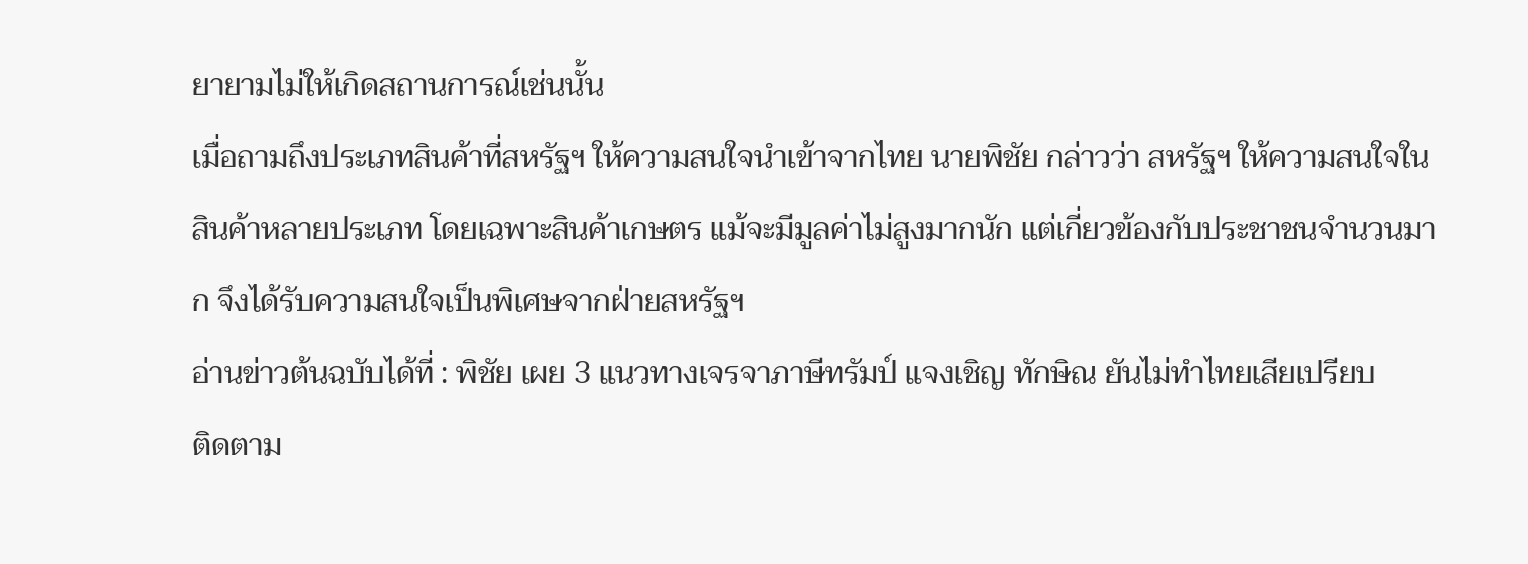ยายามไม่ให้เกิดสถานการณ์เช่นนั้น
เมื่อถามถึงประเภทสินค้าที่สหรัฐฯ ให้ความสนใจนำเข้าจากไทย นายพิชัย กล่าวว่า สหรัฐฯ ให้ความสนใจในสินค้าหลายประเภท โดยเฉพาะสินค้าเกษตร แม้จะมีมูลค่าไม่สูงมากนัก แต่เกี่ยวข้องกับประชาชนจำนวนมาก จึงได้รับความสนใจเป็นพิเศษจากฝ่ายสหรัฐฯ
อ่านข่าวต้นฉบับได้ที่ : พิชัย เผย 3 แนวทางเจรจาภาษีทรัมป์ แจงเชิญ ทักษิณ ยันไม่ทำไทยเสียเปรียบ
ติดตาม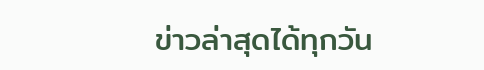ข่าวล่าสุดได้ทุกวัน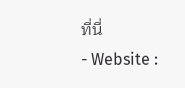ที่นี่
- Website :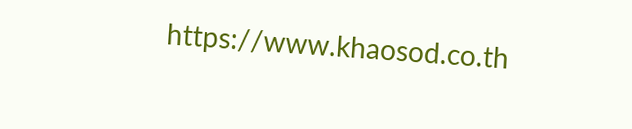https://www.khaosod.co.th